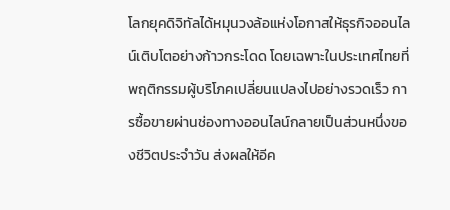โลกยุคดิจิทัลได้หมุนวงล้อแห่งโอกาสให้ธุรกิจออนไลน์เติบโตอย่างก้าวกระโดด โดยเฉพาะในประเทศไทยที่พฤติกรรมผู้บริโภคเปลี่ยนแปลงไปอย่างรวดเร็ว การซื้อขายผ่านช่องทางออนไลน์กลายเป็นส่วนหนึ่งของชีวิตประจำวัน ส่งผลให้อีค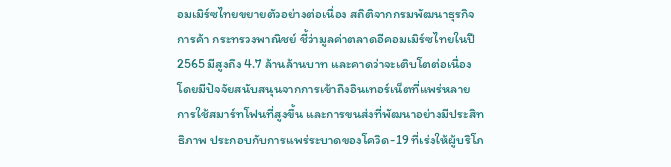อมเมิร์ซไทยขยายตัวอย่างต่อเนื่อง สถิติจากกรมพัฒนาธุรกิจการค้า กระทรวงพาณิชย์ ชี้ว่ามูลค่าตลาดอีคอมเมิร์ซไทยในปี 2565 มีสูงถึง 4.7 ล้านล้านบาท และคาดว่าจะเติบโตต่อเนื่อง โดยมีปัจจัยสนับสนุนจากการเข้าถึงอินเทอร์เน็ตที่แพร่หลาย การใช้สมาร์ทโฟนที่สูงขึ้น และการขนส่งที่พัฒนาอย่างมีประสิทธิภาพ ประกอบกับการแพร่ระบาดของโควิด-19 ที่เร่งให้ผู้บริโภ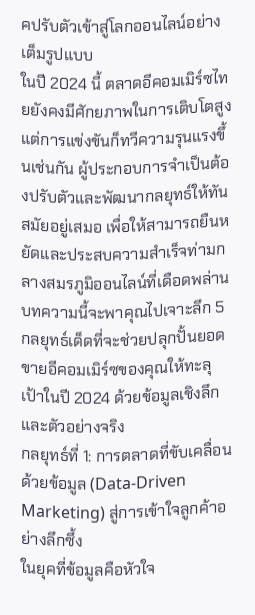คปรับตัวเข้าสู่โลกออนไลน์อย่างเต็มรูปแบบ
ในปี 2024 นี้ ตลาดอีคอมเมิร์ซไทยยังคงมีศักยภาพในการเติบโตสูง แต่การแข่งขันก็ทวีความรุนแรงขึ้นเช่นกัน ผู้ประกอบการจำเป็นต้องปรับตัวและพัฒนากลยุทธ์ให้ทันสมัยอยู่เสมอ เพื่อให้สามารถยืนหยัดและประสบความสำเร็จท่ามกลางสมรภูมิออนไลน์ที่เดือดพล่าน บทความนี้จะพาคุณไปเจาะลึก 5 กลยุทธ์เด็ดที่จะช่วยปลุกปั้นยอดขายอีคอมเมิร์ซของคุณให้ทะลุเป้าในปี 2024 ด้วยข้อมูลเชิงลึกและตัวอย่างจริง
กลยุทธ์ที่ 1: การตลาดที่ขับเคลื่อนด้วยข้อมูล (Data-Driven Marketing) สู่การเข้าใจลูกค้าอย่างลึกซึ้ง
ในยุคที่ข้อมูลคือหัวใจ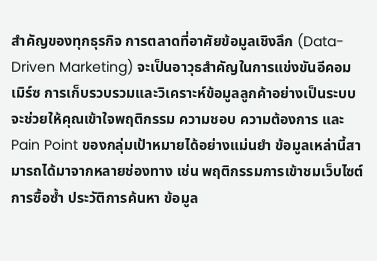สำคัญของทุกธุรกิจ การตลาดที่อาศัยข้อมูลเชิงลึก (Data-Driven Marketing) จะเป็นอาวุธสำคัญในการแข่งขันอีคอมเมิร์ซ การเก็บรวบรวมและวิเคราะห์ข้อมูลลูกค้าอย่างเป็นระบบ จะช่วยให้คุณเข้าใจพฤติกรรม ความชอบ ความต้องการ และ Pain Point ของกลุ่มเป้าหมายได้อย่างแม่นยำ ข้อมูลเหล่านี้สามารถได้มาจากหลายช่องทาง เช่น พฤติกรรมการเข้าชมเว็บไซต์ การซื้อซ้ำ ประวัติการค้นหา ข้อมูล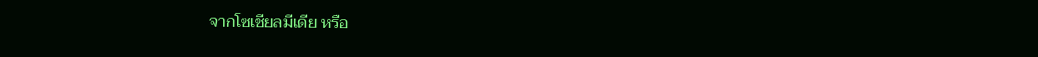จากโซเชียลมีเดีย หรือ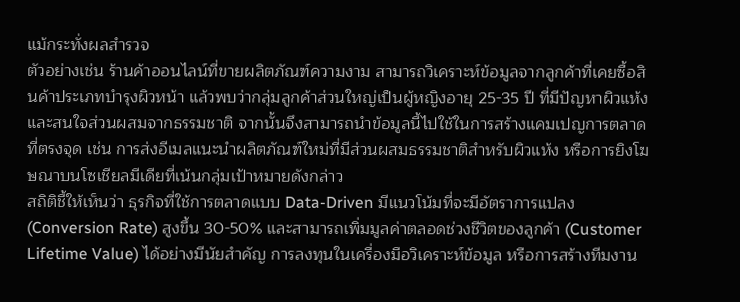แม้กระทั่งผลสำรวจ
ตัวอย่างเช่น ร้านค้าออนไลน์ที่ขายผลิตภัณฑ์ความงาม สามารถวิเคราะห์ข้อมูลจากลูกค้าที่เคยซื้อสินค้าประเภทบำรุงผิวหน้า แล้วพบว่ากลุ่มลูกค้าส่วนใหญ่เป็นผู้หญิงอายุ 25-35 ปี ที่มีปัญหาผิวแห้งและสนใจส่วนผสมจากธรรมชาติ จากนั้นจึงสามารถนำข้อมูลนี้ไปใช้ในการสร้างแคมเปญการตลาดที่ตรงจุด เช่น การส่งอีเมลแนะนำผลิตภัณฑ์ใหม่ที่มีส่วนผสมธรรมชาติสำหรับผิวแห้ง หรือการยิงโฆษณาบนโซเชียลมีเดียที่เน้นกลุ่มเป้าหมายดังกล่าว
สถิติชี้ให้เห็นว่า ธุรกิจที่ใช้การตลาดแบบ Data-Driven มีแนวโน้มที่จะมีอัตราการแปลง (Conversion Rate) สูงขึ้น 30-50% และสามารถเพิ่มมูลค่าตลอดช่วงชีวิตของลูกค้า (Customer Lifetime Value) ได้อย่างมีนัยสำคัญ การลงทุนในเครื่องมือวิเคราะห์ข้อมูล หรือการสร้างทีมงาน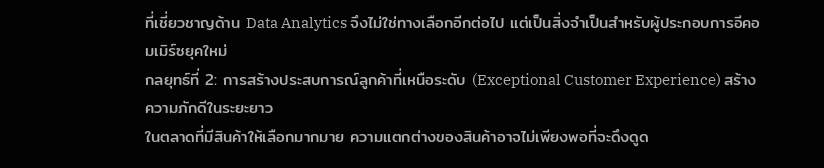ที่เชี่ยวชาญด้าน Data Analytics จึงไม่ใช่ทางเลือกอีกต่อไป แต่เป็นสิ่งจำเป็นสำหรับผู้ประกอบการอีคอมเมิร์ซยุคใหม่
กลยุทธ์ที่ 2: การสร้างประสบการณ์ลูกค้าที่เหนือระดับ (Exceptional Customer Experience) สร้างความภักดีในระยะยาว
ในตลาดที่มีสินค้าให้เลือกมากมาย ความแตกต่างของสินค้าอาจไม่เพียงพอที่จะดึงดูด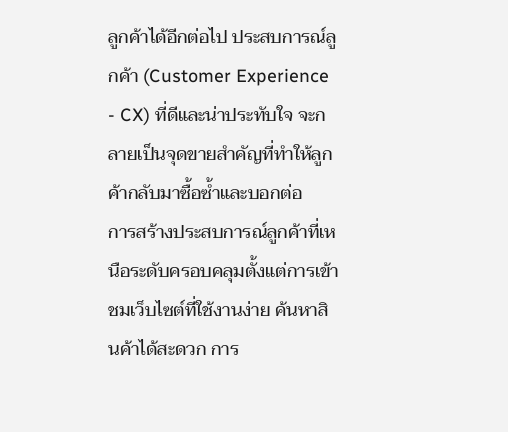ลูกค้าได้อีกต่อไป ประสบการณ์ลูกค้า (Customer Experience - CX) ที่ดีและน่าประทับใจ จะกลายเป็นจุดขายสำคัญที่ทำให้ลูกค้ากลับมาซื้อซ้ำและบอกต่อ
การสร้างประสบการณ์ลูกค้าที่เหนือระดับครอบคลุมตั้งแต่การเข้าชมเว็บไซต์ที่ใช้งานง่าย ค้นหาสินค้าได้สะดวก การ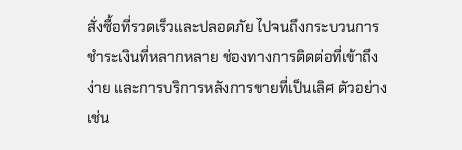สั่งซื้อที่รวดเร็วและปลอดภัย ไปจนถึงกระบวนการชำระเงินที่หลากหลาย ช่องทางการติดต่อที่เข้าถึงง่าย และการบริการหลังการขายที่เป็นเลิศ ตัวอย่างเช่น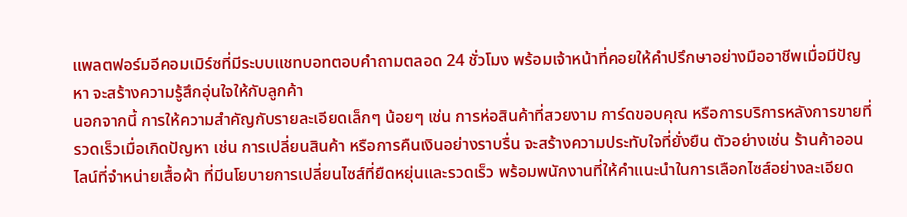แพลตฟอร์มอีคอมเมิร์ซที่มีระบบแชทบอทตอบคำถามตลอด 24 ชั่วโมง พร้อมเจ้าหน้าที่คอยให้คำปรึกษาอย่างมืออาชีพเมื่อมีปัญหา จะสร้างความรู้สึกอุ่นใจให้กับลูกค้า
นอกจากนี้ การให้ความสำคัญกับรายละเอียดเล็กๆ น้อยๆ เช่น การห่อสินค้าที่สวยงาม การ์ดขอบคุณ หรือการบริการหลังการขายที่รวดเร็วเมื่อเกิดปัญหา เช่น การเปลี่ยนสินค้า หรือการคืนเงินอย่างราบรื่น จะสร้างความประทับใจที่ยั่งยืน ตัวอย่างเช่น ร้านค้าออนไลน์ที่จำหน่ายเสื้อผ้า ที่มีนโยบายการเปลี่ยนไซส์ที่ยืดหยุ่นและรวดเร็ว พร้อมพนักงานที่ให้คำแนะนำในการเลือกไซส์อย่างละเอียด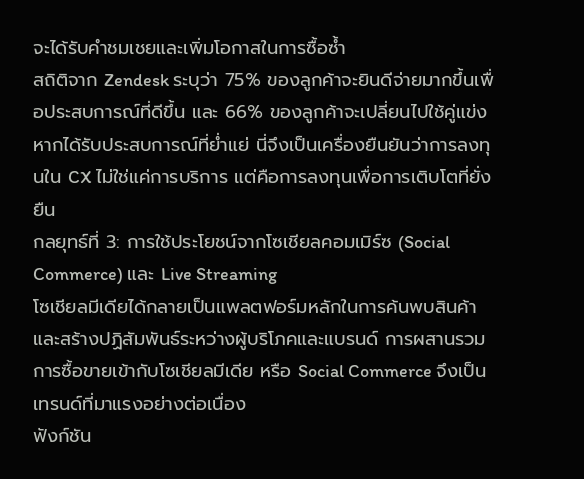จะได้รับคำชมเชยและเพิ่มโอกาสในการซื้อซ้ำ
สถิติจาก Zendesk ระบุว่า 75% ของลูกค้าจะยินดีจ่ายมากขึ้นเพื่อประสบการณ์ที่ดีขึ้น และ 66% ของลูกค้าจะเปลี่ยนไปใช้คู่แข่งหากได้รับประสบการณ์ที่ย่ำแย่ นี่จึงเป็นเครื่องยืนยันว่าการลงทุนใน CX ไม่ใช่แค่การบริการ แต่คือการลงทุนเพื่อการเติบโตที่ยั่งยืน
กลยุทธ์ที่ 3: การใช้ประโยชน์จากโซเชียลคอมเมิร์ซ (Social Commerce) และ Live Streaming
โซเชียลมีเดียได้กลายเป็นแพลตฟอร์มหลักในการค้นพบสินค้าและสร้างปฏิสัมพันธ์ระหว่างผู้บริโภคและแบรนด์ การผสานรวมการซื้อขายเข้ากับโซเชียลมีเดีย หรือ Social Commerce จึงเป็นเทรนด์ที่มาแรงอย่างต่อเนื่อง
ฟังก์ชัน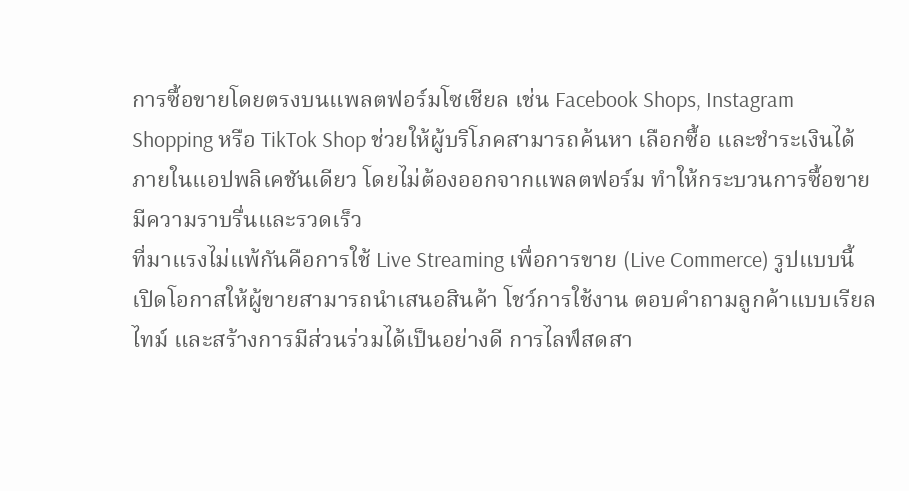การซื้อขายโดยตรงบนแพลตฟอร์มโซเชียล เช่น Facebook Shops, Instagram Shopping หรือ TikTok Shop ช่วยให้ผู้บริโภคสามารถค้นหา เลือกซื้อ และชำระเงินได้ภายในแอปพลิเคชันเดียว โดยไม่ต้องออกจากแพลตฟอร์ม ทำให้กระบวนการซื้อขายมีความราบรื่นและรวดเร็ว
ที่มาแรงไม่แพ้กันคือการใช้ Live Streaming เพื่อการขาย (Live Commerce) รูปแบบนี้เปิดโอกาสให้ผู้ขายสามารถนำเสนอสินค้า โชว์การใช้งาน ตอบคำถามลูกค้าแบบเรียลไทม์ และสร้างการมีส่วนร่วมได้เป็นอย่างดี การไลฟ์สดสา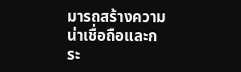มารถสร้างความน่าเชื่อถือและกระ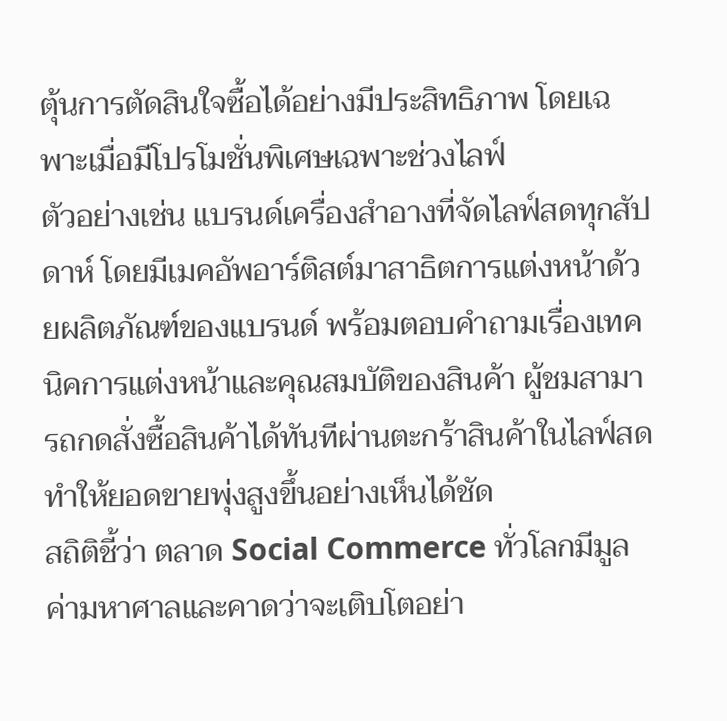ตุ้นการตัดสินใจซื้อได้อย่างมีประสิทธิภาพ โดยเฉพาะเมื่อมีโปรโมชั่นพิเศษเฉพาะช่วงไลฟ์
ตัวอย่างเช่น แบรนด์เครื่องสำอางที่จัดไลฟ์สดทุกสัปดาห์ โดยมีเมคอัพอาร์ติสต์มาสาธิตการแต่งหน้าด้วยผลิตภัณฑ์ของแบรนด์ พร้อมตอบคำถามเรื่องเทคนิคการแต่งหน้าและคุณสมบัติของสินค้า ผู้ชมสามารถกดสั่งซื้อสินค้าได้ทันทีผ่านตะกร้าสินค้าในไลฟ์สด ทำให้ยอดขายพุ่งสูงขึ้นอย่างเห็นได้ชัด
สถิติชี้ว่า ตลาด Social Commerce ทั่วโลกมีมูลค่ามหาศาลและคาดว่าจะเติบโตอย่า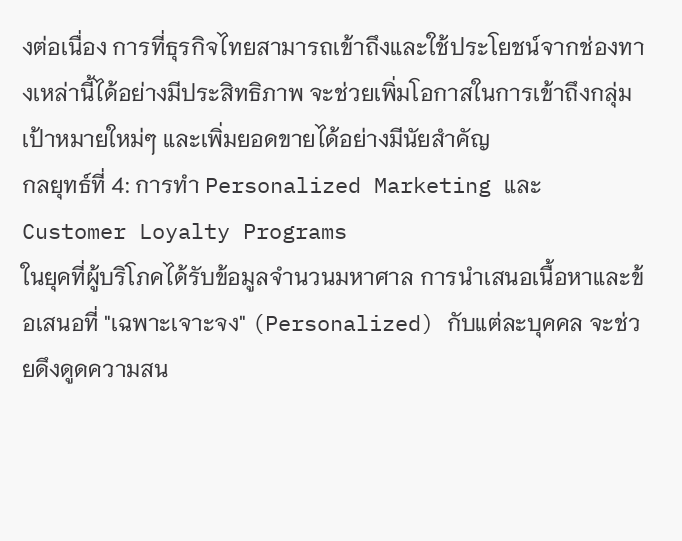งต่อเนื่อง การที่ธุรกิจไทยสามารถเข้าถึงและใช้ประโยชน์จากช่องทางเหล่านี้ได้อย่างมีประสิทธิภาพ จะช่วยเพิ่มโอกาสในการเข้าถึงกลุ่มเป้าหมายใหม่ๆ และเพิ่มยอดขายได้อย่างมีนัยสำคัญ
กลยุทธ์ที่ 4: การทำ Personalized Marketing และ Customer Loyalty Programs
ในยุคที่ผู้บริโภคได้รับข้อมูลจำนวนมหาศาล การนำเสนอเนื้อหาและข้อเสนอที่ "เฉพาะเจาะจง" (Personalized) กับแต่ละบุคคล จะช่วยดึงดูดความสน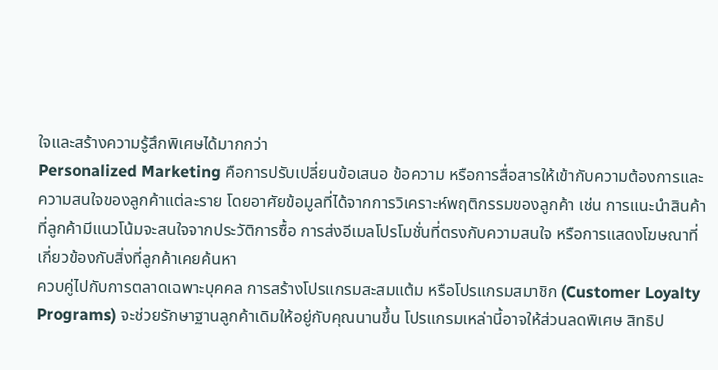ใจและสร้างความรู้สึกพิเศษได้มากกว่า
Personalized Marketing คือการปรับเปลี่ยนข้อเสนอ ข้อความ หรือการสื่อสารให้เข้ากับความต้องการและความสนใจของลูกค้าแต่ละราย โดยอาศัยข้อมูลที่ได้จากการวิเคราะห์พฤติกรรมของลูกค้า เช่น การแนะนำสินค้าที่ลูกค้ามีแนวโน้มจะสนใจจากประวัติการซื้อ การส่งอีเมลโปรโมชั่นที่ตรงกับความสนใจ หรือการแสดงโฆษณาที่เกี่ยวข้องกับสิ่งที่ลูกค้าเคยค้นหา
ควบคู่ไปกับการตลาดเฉพาะบุคคล การสร้างโปรแกรมสะสมแต้ม หรือโปรแกรมสมาชิก (Customer Loyalty Programs) จะช่วยรักษาฐานลูกค้าเดิมให้อยู่กับคุณนานขึ้น โปรแกรมเหล่านี้อาจให้ส่วนลดพิเศษ สิทธิป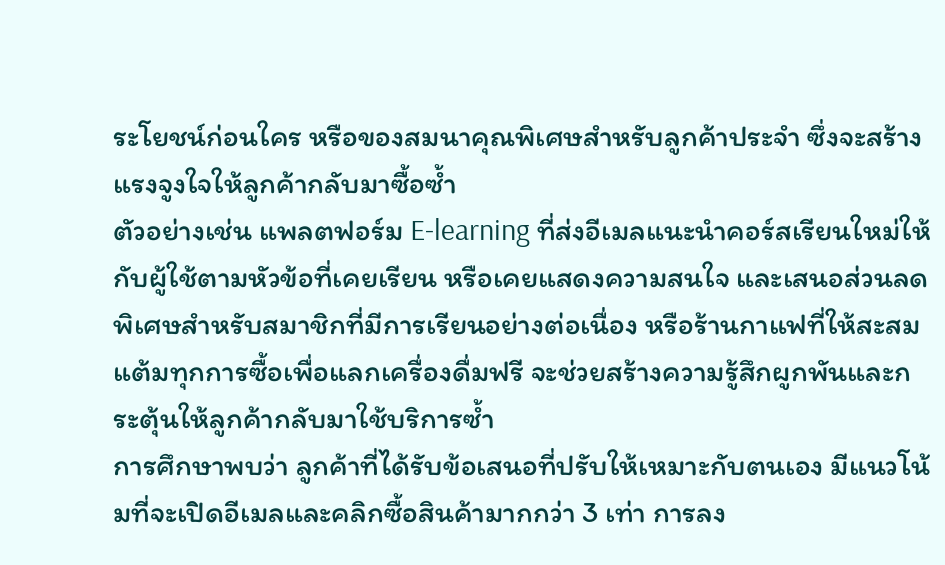ระโยชน์ก่อนใคร หรือของสมนาคุณพิเศษสำหรับลูกค้าประจำ ซึ่งจะสร้างแรงจูงใจให้ลูกค้ากลับมาซื้อซ้ำ
ตัวอย่างเช่น แพลตฟอร์ม E-learning ที่ส่งอีเมลแนะนำคอร์สเรียนใหม่ให้กับผู้ใช้ตามหัวข้อที่เคยเรียน หรือเคยแสดงความสนใจ และเสนอส่วนลดพิเศษสำหรับสมาชิกที่มีการเรียนอย่างต่อเนื่อง หรือร้านกาแฟที่ให้สะสมแต้มทุกการซื้อเพื่อแลกเครื่องดื่มฟรี จะช่วยสร้างความรู้สึกผูกพันและกระตุ้นให้ลูกค้ากลับมาใช้บริการซ้ำ
การศึกษาพบว่า ลูกค้าที่ได้รับข้อเสนอที่ปรับให้เหมาะกับตนเอง มีแนวโน้มที่จะเปิดอีเมลและคลิกซื้อสินค้ามากกว่า 3 เท่า การลง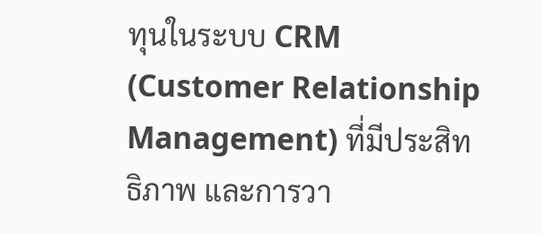ทุนในระบบ CRM (Customer Relationship Management) ที่มีประสิทธิภาพ และการวา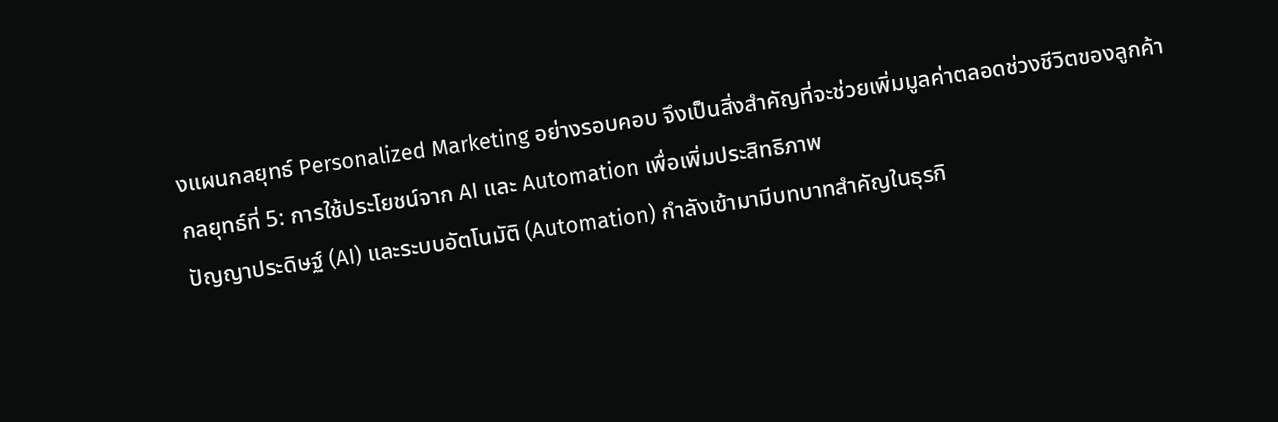งแผนกลยุทธ์ Personalized Marketing อย่างรอบคอบ จึงเป็นสิ่งสำคัญที่จะช่วยเพิ่มมูลค่าตลอดช่วงชีวิตของลูกค้า
กลยุทธ์ที่ 5: การใช้ประโยชน์จาก AI และ Automation เพื่อเพิ่มประสิทธิภาพ
ปัญญาประดิษฐ์ (AI) และระบบอัตโนมัติ (Automation) กำลังเข้ามามีบทบาทสำคัญในธุรกิ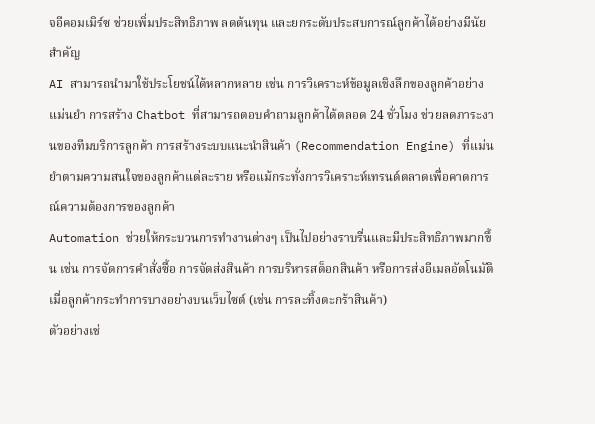จอีคอมเมิร์ซ ช่วยเพิ่มประสิทธิภาพ ลดต้นทุน และยกระดับประสบการณ์ลูกค้าได้อย่างมีนัยสำคัญ
AI สามารถนำมาใช้ประโยชน์ได้หลากหลาย เช่น การวิเคราะห์ข้อมูลเชิงลึกของลูกค้าอย่างแม่นยำ การสร้าง Chatbot ที่สามารถตอบคำถามลูกค้าได้ตลอด 24 ชั่วโมง ช่วยลดภาระงานของทีมบริการลูกค้า การสร้างระบบแนะนำสินค้า (Recommendation Engine) ที่แม่นยำตามความสนใจของลูกค้าแต่ละราย หรือแม้กระทั่งการวิเคราะห์เทรนด์ตลาดเพื่อคาดการณ์ความต้องการของลูกค้า
Automation ช่วยให้กระบวนการทำงานต่างๆ เป็นไปอย่างราบรื่นและมีประสิทธิภาพมากขึ้น เช่น การจัดการคำสั่งซื้อ การจัดส่งสินค้า การบริหารสต็อกสินค้า หรือการส่งอีเมลอัตโนมัติเมื่อลูกค้ากระทำการบางอย่างบนเว็บไซต์ (เช่น การละทิ้งตะกร้าสินค้า)
ตัวอย่างเช่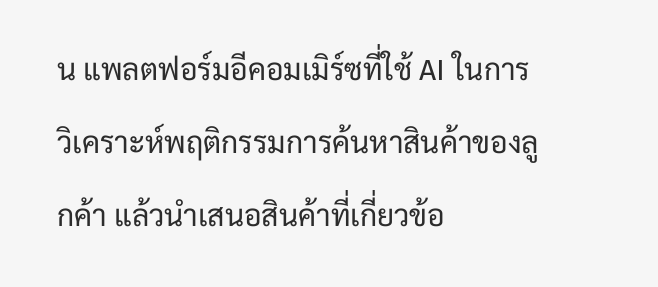น แพลตฟอร์มอีคอมเมิร์ซที่ใช้ AI ในการวิเคราะห์พฤติกรรมการค้นหาสินค้าของลูกค้า แล้วนำเสนอสินค้าที่เกี่ยวข้อ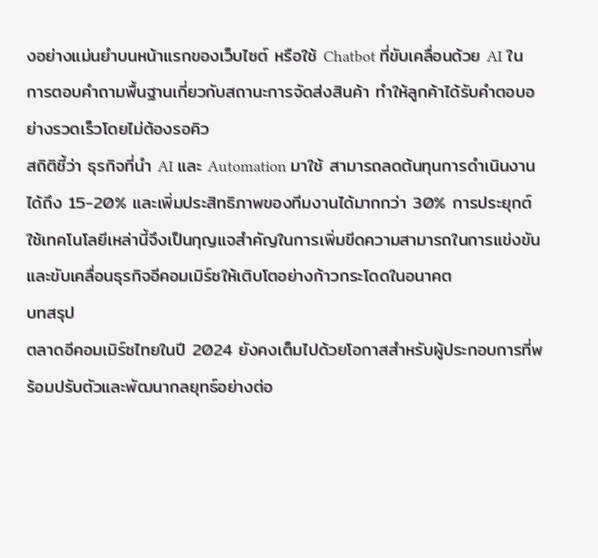งอย่างแม่นยำบนหน้าแรกของเว็บไซต์ หรือใช้ Chatbot ที่ขับเคลื่อนด้วย AI ในการตอบคำถามพื้นฐานเกี่ยวกับสถานะการจัดส่งสินค้า ทำให้ลูกค้าได้รับคำตอบอย่างรวดเร็วโดยไม่ต้องรอคิว
สถิติชี้ว่า ธุรกิจที่นำ AI และ Automation มาใช้ สามารถลดต้นทุนการดำเนินงานได้ถึง 15-20% และเพิ่มประสิทธิภาพของทีมงานได้มากกว่า 30% การประยุกต์ใช้เทคโนโลยีเหล่านี้จึงเป็นกุญแจสำคัญในการเพิ่มขีดความสามารถในการแข่งขันและขับเคลื่อนธุรกิจอีคอมเมิร์ซให้เติบโตอย่างก้าวกระโดดในอนาคต
บทสรุป
ตลาดอีคอมเมิร์ซไทยในปี 2024 ยังคงเต็มไปด้วยโอกาสสำหรับผู้ประกอบการที่พร้อมปรับตัวและพัฒนากลยุทธ์อย่างต่อ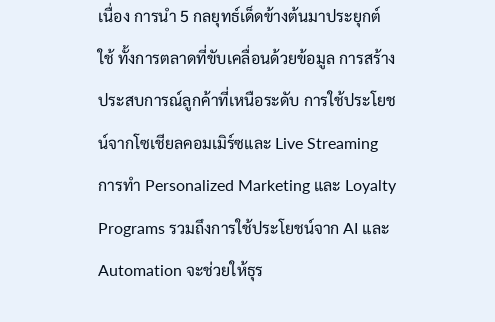เนื่อง การนำ 5 กลยุทธ์เด็ดข้างต้นมาประยุกต์ใช้ ทั้งการตลาดที่ขับเคลื่อนด้วยข้อมูล การสร้างประสบการณ์ลูกค้าที่เหนือระดับ การใช้ประโยชน์จากโซเชียลคอมเมิร์ซและ Live Streaming การทำ Personalized Marketing และ Loyalty Programs รวมถึงการใช้ประโยชน์จาก AI และ Automation จะช่วยให้ธุร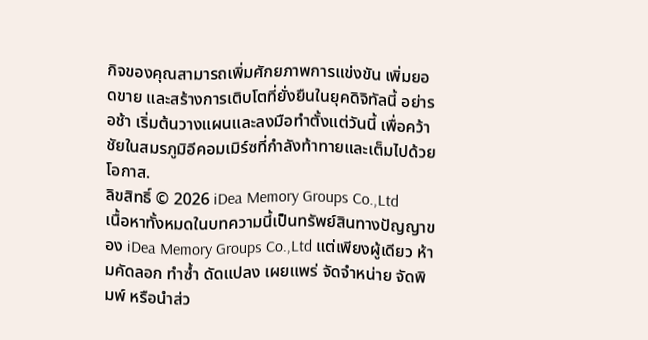กิจของคุณสามารถเพิ่มศักยภาพการแข่งขัน เพิ่มยอดขาย และสร้างการเติบโตที่ยั่งยืนในยุคดิจิทัลนี้ อย่ารอช้า เริ่มต้นวางแผนและลงมือทำตั้งแต่วันนี้ เพื่อคว้าชัยในสมรภูมิอีคอมเมิร์ซที่กำลังท้าทายและเต็มไปด้วยโอกาส.
ลิขสิทธิ์ © 2026 iDea Memory Groups Co.,Ltd
เนื้อหาทั้งหมดในบทความนี้เป็นทรัพย์สินทางปัญญาของ iDea Memory Groups Co.,Ltd แต่เพียงผู้เดียว ห้ามคัดลอก ทำซ้ำ ดัดแปลง เผยแพร่ จัดจำหน่าย จัดพิมพ์ หรือนำส่ว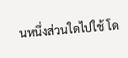นหนึ่งส่วนใดไปใช้ โด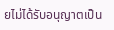ยไม่ได้รับอนุญาตเป็น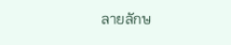ลายลักษ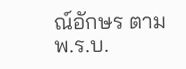ณ์อักษร ตาม พ.ร.บ.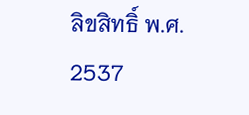ลิขสิทธิ์ พ.ศ. 2537